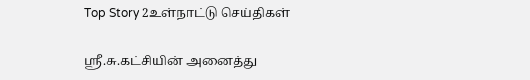Top Story 2உள்நாட்டு செய்திகள்

ஶ்ரீ.சு.கட்சியின் அனைத்து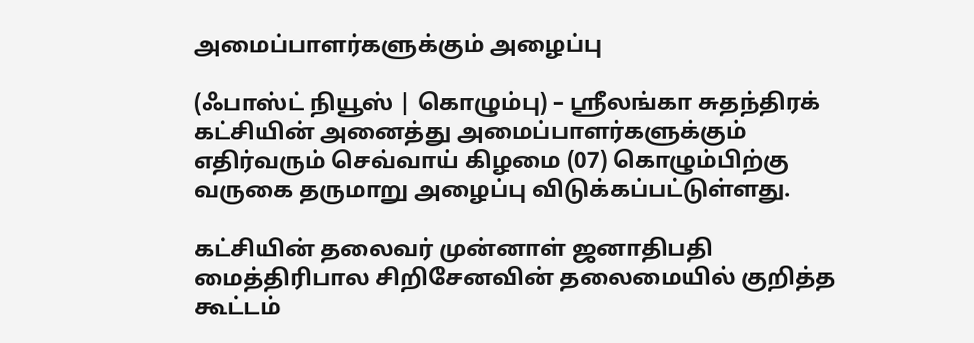அமைப்பாளர்களுக்கும் அழைப்பு

(ஃபாஸ்ட் நியூஸ் | கொழும்பு) – ஶ்ரீலங்கா சுதந்திரக் கட்சியின் அனைத்து அமைப்பாளர்களுக்கும் எதிர்வரும் செவ்வாய் கிழமை (07) கொழும்பிற்கு வருகை தருமாறு அழைப்பு விடுக்கப்பட்டுள்ளது.

கட்சியின் தலைவர் முன்னாள் ஜனாதிபதி மைத்திரிபால சிறிசேனவின் தலைமையில் குறித்த கூட்டம்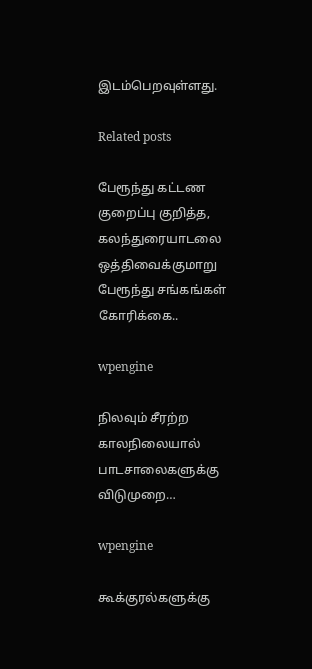இடம்பெறவுள்ளது.

Related posts

பேரூந்து கட்டண குறைப்பு குறித்த, கலந்துரையாடலை ஒத்திவைக்குமாறு பேரூந்து சங்கங்கள் கோரிக்கை..

wpengine

நிலவும் சீரற்ற காலநிலையால் பாடசாலைகளுக்கு விடுமுறை…

wpengine

கூக்குரல்களுக்கு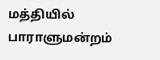மத்தியில் பாராளுமன்றம்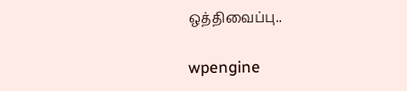ஒத்திவைப்பு..

wpengine